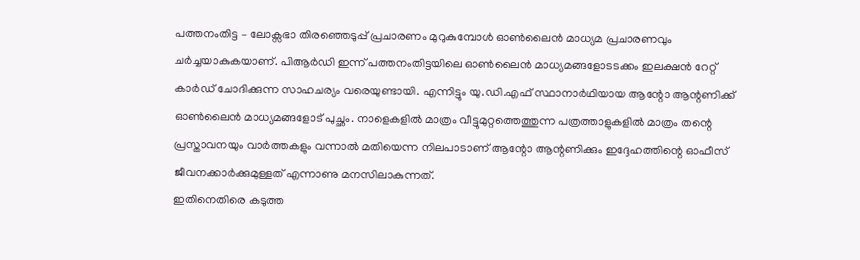പത്തനംതിട്ട – ലോക്സഭാ തിരഞ്ഞെടുപ്പ് പ്രചാരണം മുറുകുമ്പോൾ ഓൺലൈൻ മാധ്യമ പ്രചാരണവും ചർച്ചയാകുകയാണ്. പിആർഡി ഇന്ന് പത്തനംതിട്ടയിലെ ഓൺലൈൻ മാധ്യമങ്ങളോടടക്കം ഇലക്ഷൻ റേറ്റ് കാർഡ് ചോദിക്കുന്ന സാഹചര്യം വരെയുണ്ടായി. എന്നിട്ടും യു.ഡി.എഫ് സ്ഥാനാർഥിയായ ആന്റോ ആന്റണിക്ക് ഓൺലൈൻ മാധ്യമങ്ങളോട് പുച്ഛം. നാളെകളിൽ മാത്രം വീട്ടുമുറ്റത്തെത്തുന്ന പത്രത്താളുകളിൽ മാത്രം തന്റെ പ്രസ്താവനയും വാർത്തകളും വന്നാൽ മതിയെന്ന നിലപാടാണ് ആന്റോ ആന്റണിക്കും ഇദ്ദേഹത്തിന്റെ ഓഫീസ് ജീവനക്കാർക്കുമുള്ളത് എന്നാണു മനസിലാകുന്നത്.
ഇതിനെതിരെ കടുത്ത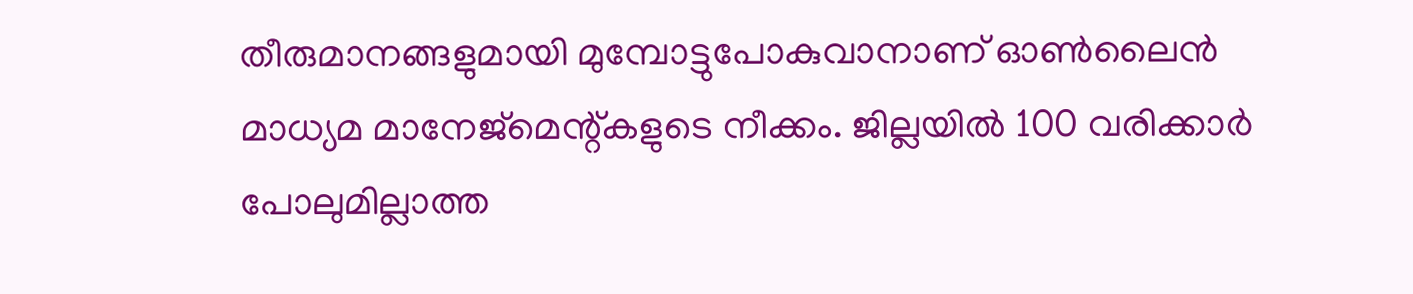തീരുമാനങ്ങളുമായി മുമ്പോട്ടുപോകുവാനാണ് ഓൺലൈൻ മാധ്യമ മാനേജ്മെന്റ്കളുടെ നീക്കം. ജില്ലയിൽ 100 വരിക്കാർ പോലുമില്ലാത്ത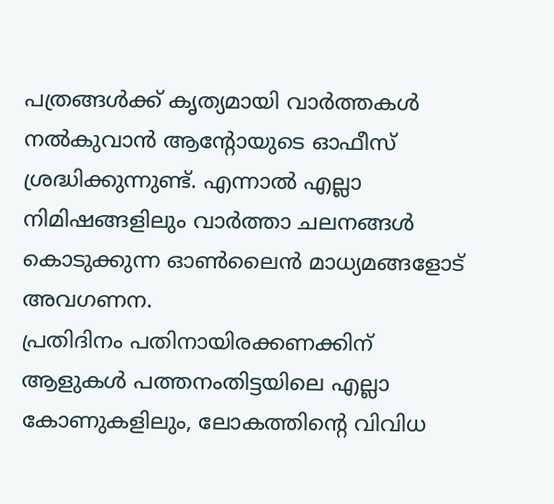പത്രങ്ങൾക്ക് കൃത്യമായി വാർത്തകൾ നൽകുവാൻ ആന്റോയുടെ ഓഫീസ് ശ്രദ്ധിക്കുന്നുണ്ട്. എന്നാൽ എല്ലാ നിമിഷങ്ങളിലും വാർത്താ ചലനങ്ങൾ കൊടുക്കുന്ന ഓൺലൈൻ മാധ്യമങ്ങളോട് അവഗണന.
പ്രതിദിനം പതിനായിരക്കണക്കിന് ആളുകൾ പത്തനംതിട്ടയിലെ എല്ലാ കോണുകളിലും, ലോകത്തിന്റെ വിവിധ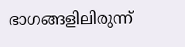ഭാഗങ്ങളിലിരുന്ന്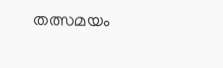തത്സമയം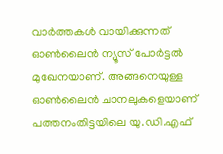വാർത്തകൾ വായിക്കുന്നത് ഓൺലൈൻ ന്യൂസ് പോർട്ടൽ മുഖേനയാണ്. അങ്ങനെയുള്ള ഓൺലൈൻ ചാനലുകളെയാണ് പത്തനംതിട്ടയിലെ യു.ഡി.എഫ്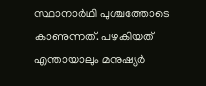സ്ഥാനാർഥി പുശ്ചത്തോടെ കാണുന്നത്. പഴകിയത് എന്തായാലും മനുഷ്യർ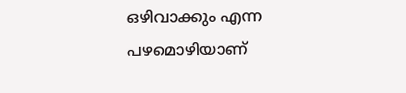ഒഴിവാക്കും എന്ന പഴമൊഴിയാണ്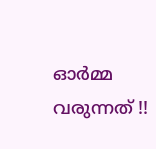ഓർമ്മ വരുന്നത് !!